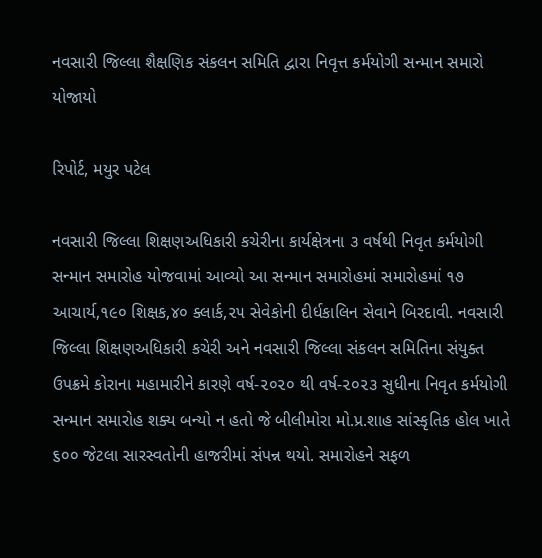નવસારી જિલ્લા શૈક્ષણિક સંકલન સમિતિ દ્વારા નિવૃત્ત કર્મયોગી સન્માન સમારો યોજાયો

રિપોર્ટ, મયુર પટેલ

નવસારી જિલ્લા શિક્ષણઅધિકારી કચેરીના કાર્યક્ષેત્રના ૩ વર્ષથી નિવૃત કર્મયોગી સન્માન સમારોહ યોજવામાં આવ્યો આ સન્માન સમારોહમાં સમારોહમાં ૧૭ આચાર્ય,૧૯૦ શિક્ષક,૪૦ ક્લાર્ક,૨૫ સેવેકોની દીર્ધકાલિન સેવાને બિરદાવી. નવસારી જિલ્લા શિક્ષણઅધિકારી કચેરી અને નવસારી જિલ્લા સંકલન સમિતિના સંયુક્ત ઉપક્રમે કોરાના મહામારીને કારણે વર્ષ-૨૦૨૦ થી વર્ષ-૨૦૨૩ સુધીના નિવૃત કર્મયોગી સન્માન સમારોહ શક્ય બન્યો ન હતો જે બીલીમોરા મો.પ્ર.શાહ સાંસ્કૃતિક હોલ ખાતે ૬૦૦ જેટલા સારસ્વતોની હાજરીમાં સંપન્ન થયો. સમારોહને સફળ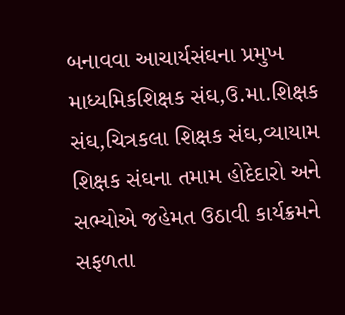બનાવવા આચાર્યસંઘના પ્રમુખ માધ્યમિકશિક્ષક સંઘ,ઉ.મા.શિક્ષક સંઘ,ચિત્રકલા શિક્ષક સંઘ,વ્યાયામ શિક્ષક સંઘના તમામ હોદેદારો અને સભ્યોએ જહેમત ઉઠાવી કાર્યક્રમને સફળતા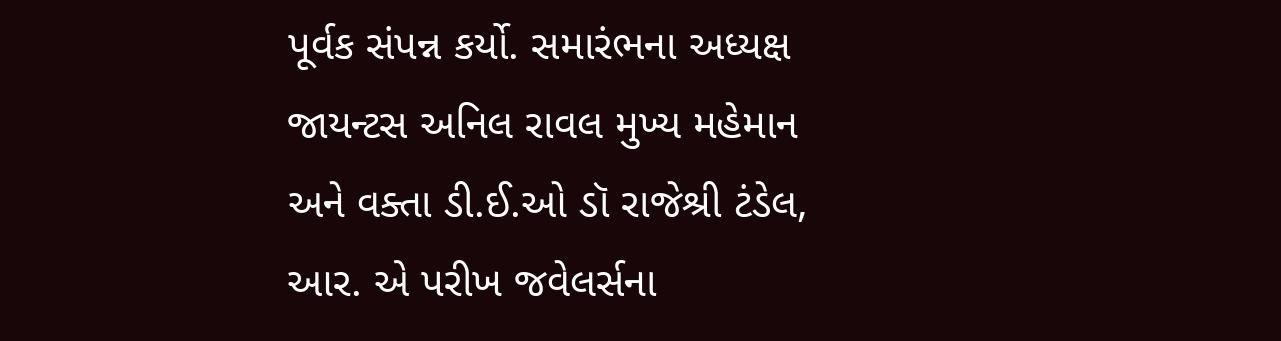પૂર્વક સંપન્ન કર્યો. સમારંભના અધ્યક્ષ જાયન્ટસ અનિલ રાવલ મુખ્ય મહેમાન અને વક્તા ડી.ઈ.ઓ ડૉ રાજેશ્રી ટંડેલ, આર. એ પરીખ જવેલર્સના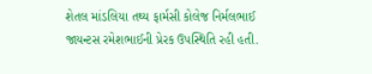શેતલ માંડલિયા તથ્ય ફાર્મસી કોલેજ નિર્મલભાઈ જાયન્ટસ રમેશભાઈની પ્રેરક ઉપસ્થિતિ રહી હતી.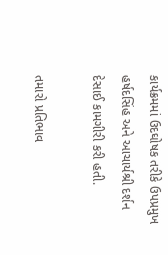કાર્યક્રમમાં ઉદઘોષક તરીકે ઉપપ્રમુખ હર્ષદસિંહ અને આચાર્યશ્રી દર્શન દેસાઈ કામગીરી કરી હતી.

તમારો પ્રતિભાવ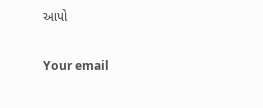આપો

Your email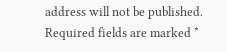address will not be published. Required fields are marked *